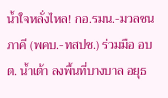น้ำใจหลั่งไหล! กอ.รมน.-มวลชนภาคี (พคบ.-ทสปช.) ร่วมมือ อบต. น้ำเต้า ลงพื้นที่บางบาล อยุธ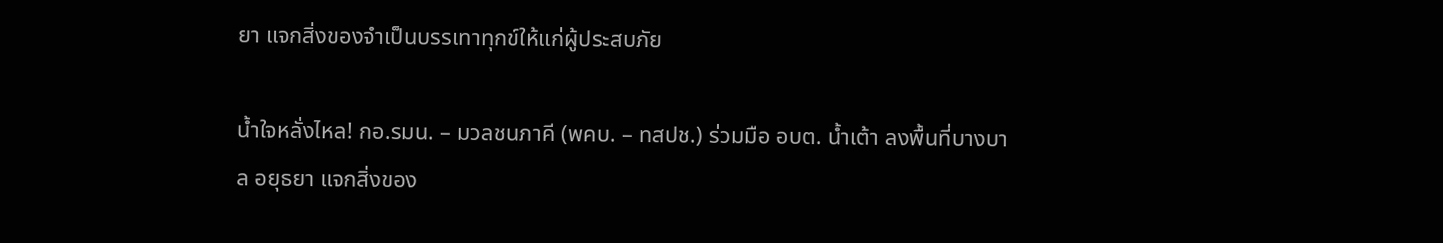ยา แจกสิ่งของจำเป็นบรรเทาทุกข์ให้แก่ผู้ประสบภัย

น้ำใจหลั่งไหล! กอ.รมน. – มวลชนภาคี (พคบ. – ทสปช.) ร่วมมือ อบต. น้ำเต้า ลงพื้นที่บางบาล อยุธยา แจกสิ่งของ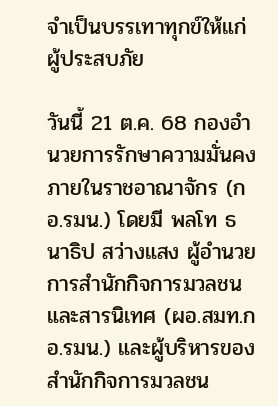จำเป็นบรรเทาทุกข์ให้แก่ผู้ประสบภัย

วันนี้ 21 ต.ค. 68 กองอำนวยการรักษาความมั่นคงภายในราชอาณาจักร (กอ.รมน.) โดยมี พลโท ธนาธิป สว่างแสง ผู้อำนวยการสำนักกิจการมวลชนและสารนิเทศ (ผอ.สมท.กอ.รมน.) และผู้บริหารของสำนักกิจการมวลชน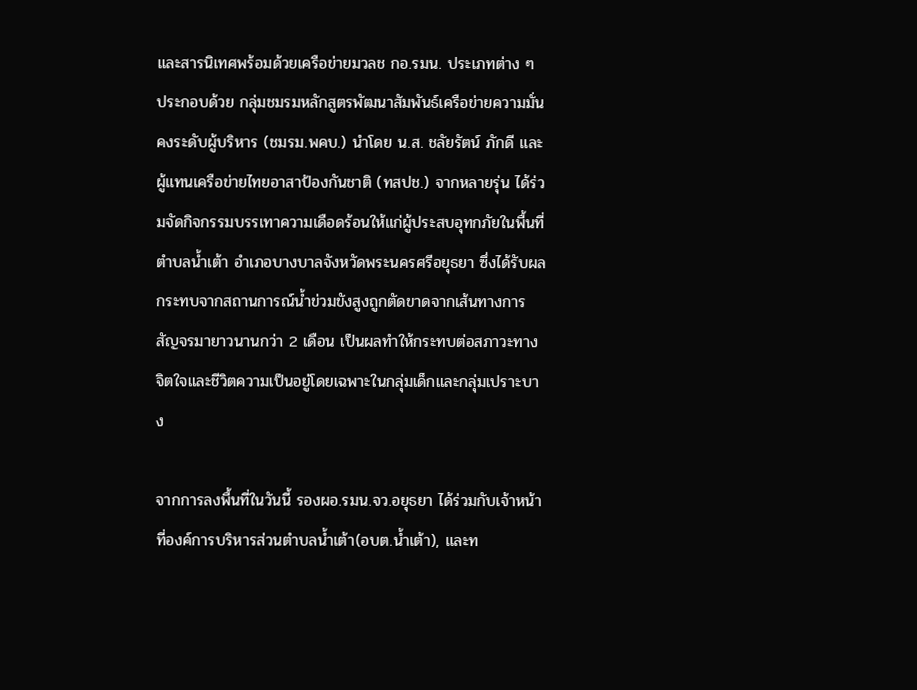และสารนิเทศพร้อมด้วยเครือข่ายมวลช กอ.รมน. ประเภทต่าง ๆ ประกอบด้วย กลุ่มชมรมหลักสูตรพัฒนาสัมพันธ์เครือข่ายความมั่นคงระดับผู้บริหาร (ชมรม.พคบ.) นำโดย น.ส. ชลัยรัตน์ ภักดี และ ผู้แทนเครือข่ายไทยอาสาป้องกันชาติ (ทสปช.) จากหลายรุ่น ได้ร่วมจัดกิจกรรมบรรเทาความเดือดร้อนให้แก่ผู้ประสบอุทกภัยในพื้นที่ ตำบลน้ำเต้า อำเภอบางบาลจังหวัดพระนครศรีอยุธยา ซึ่งได้รับผลกระทบจากสถานการณ์น้ำข่วมขังสูงถูกตัดขาดจากเส้นทางการสัญจรมายาวนานกว่า 2 เดือน เป็นผลทำให้กระทบต่อสภาวะทางจิตใจและชีวิตความเป็นอยู่โดยเฉพาะในกลุ่มเด็กและกลุ่มเปราะบาง

จากการลงพื้นที่ในวันนี้ รองผอ.รมน.จว.อยุธยา ได้ร่วมกับเจ้าหน้าที่องค์การบริหารส่วนตำบลน้ำเต้า(อบต.น้ำเต้า), และท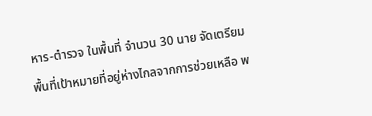หาร-ตำรวจ ในพื้นที่ จำนวน 30 นาย จัดเตรียมพื้นที่เป้าหมายที่อยู่ห่างไกลจากการช่วยเหลือ พ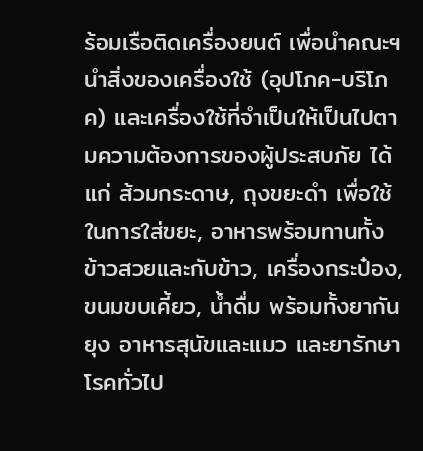ร้อมเรือติดเครื่องยนต์ เพื่อนำคณะฯ นำสิ่งของเครื่องใช้ (อุปโภค-บริโภค) และเครื่องใช้ที่จำเป็นให้เป็นไปตามความต้องการของผู้ประสบภัย ได้แก่ ส้วมกระดาษ, ถุงขยะดำ เพื่อใช้ในการใส่ขยะ, อาหารพร้อมทานทั้งข้าวสวยและกับข้าว, เครื่องกระป๋อง, ขนมขบเคี้ยว, น้ำดื่ม พร้อมทั้งยากันยุง อาหารสุนัขและแมว และยารักษาโรคทั่วไป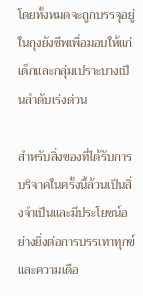โดยทั้งหมดจะถูกบรรจุอยู่ในถุงยังชีพเพื่อมอบให้แก่เด็กและกลุ่มเปราะบางเป็นลำดับเร่งด่วน

สำหรับสิ่งของที่ได้รับการบริจาคในครั้งนี้ล้วนเป็นสิ่งจำเป็นและมีประโยชน์อย่างยิ่งต่อการบรรเทาทุกข์และความเดือ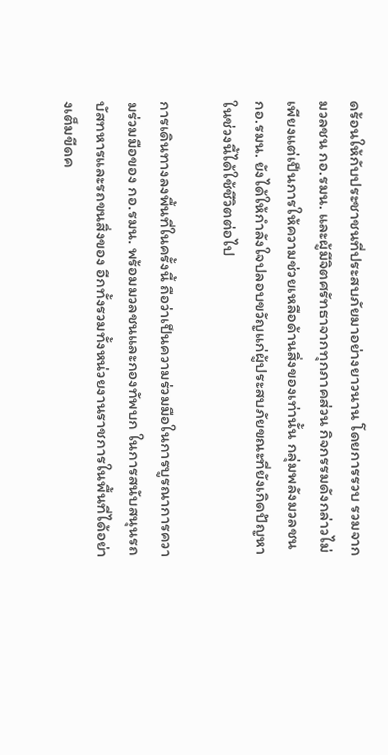ดร้อนให้กับประชาชนที่ประสบภัยมาอย่างยาวนาน โดยการรวบ รวมจากมวลชน กอ.รมน. และผู้มีจิตศรัทธาจากทุกภาคส่วน กิจกรรมดังกล่าวไม่เพียงแต่เป็นการให้ความช่วยเหลือด้านสิ่งของเท่านั้น กลุ่มพลังมวลชน กอ.รมน. ยังได้ให้กำลังใจปลอบขวัญแก่ผู้ประสบภัยขณะที่ยังเกิดปัญหาในช่วงนี้ได้ใช้ชีวิตต่อไป

การเดินทางลงพื้นที่ในครั้งนี้ ถือว่าเป็นความร่วมมือในการบูรณาการความร่วมมือของ กอ.รมน. พร้อมมวลชนและกองทัพบก ในการสนับสนุนรถบัสทหารและรถขนสิ่งของ อีกทั้งรวมทั้งหน่วยงานราชการในพื้นที่ได้อย่างเต็มขีดค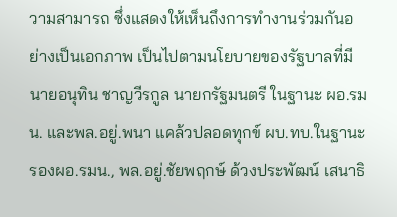วามสามารถ ซึ่งแสดงให้เห็นถึงการทำงานร่วมกันอย่างเป็นเอกภาพ เป็นไปตามนโยบายของรัฐบาลที่มี นายอนุทิน ชาญวีรกูล นายกรัฐมนตรี ในฐานะ ผอ.รมน. และพล.อยู่.พนา แคล้วปลอดทุกข์ ผบ.ทบ.ในฐานะรองผอ.รมน., พล.อยู่.ชัยพฤกษ์ ด้วงประพัฒน์ เสนาธิ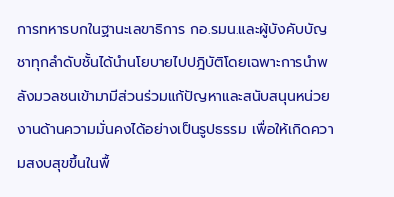การทหารบกในฐานะเลขาธิการ กอ.รมน.และผู้บังคับบัญชาทุกลำดับชั้นได้นำนโยบายไปปฎิบัติโดยเฉพาะการนำพลังมวลชนเข้ามามีส่วนร่วมแก้ปัญหาและสนับสนุนหน่วยงานด้านความมั่นคงได้อย่างเป็นรูปธรรม เพื่อให้เกิดความสงบสุขขึ้นในพื้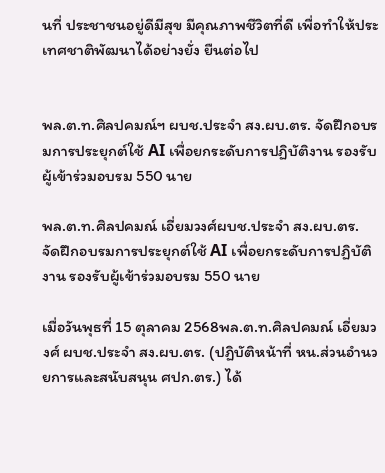นที่ ประชาชนอยู่ดีมีสุข มีคุณภาพชีวิตที่ดี เพื่อทำให้ประเทศชาติพัฒนาได้อย่างยั่ง ยืนต่อไป


พล.ต.ท.ศิลปคมณ์ฯ ผบช.ประจำ สง.ผบ.ตร. จัดฝึกอบรมการประยุกต์ใช้ AI เพื่อยกระดับการปฏิบัติงาน รองรับผู้เข้าร่วมอบรม 550 นาย

พล.ต.ท.ศิลปคมณ์ เอี่ยมวงศ์ผบช.ประจำ สง.ผบ.ตร. จัดฝึกอบรมการประยุกต์ใช้ AI เพื่อยกระดับการปฏิบัติงาน รองรับผู้เข้าร่วมอบรม 550 นาย

เมื่อวันพุธที่ 15 ตุลาคม 2568พล.ต.ท.ศิลปคมณ์ เอี่ยมวงศ์ ผบช.ประจำ สง.ผบ.ตร. (ปฏิบัติหน้าที่ หน.ส่วนอำนวยการและสนับสนุน ศปก.ตร.) ได้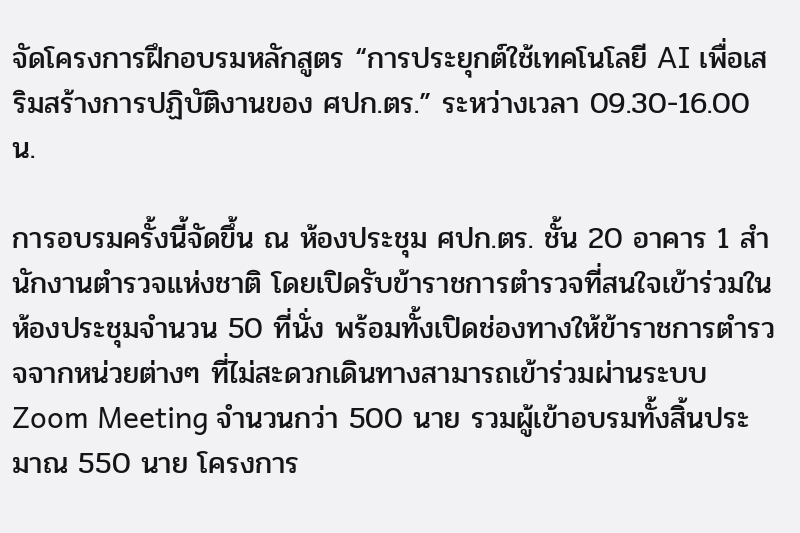จัดโครงการฝึกอบรมหลักสูตร “การประยุกต์ใช้เทคโนโลยี AI เพื่อเสริมสร้างการปฏิบัติงานของ ศปก.ตร.” ระหว่างเวลา 09.30-16.00 น.

การอบรมครั้งนี้จัดขึ้น ณ ห้องประชุม ศปก.ตร. ชั้น 20 อาคาร 1 สำนักงานตำรวจแห่งชาติ โดยเปิดรับข้าราชการตำรวจที่สนใจเข้าร่วมในห้องประชุมจำนวน 50 ที่นั่ง พร้อมทั้งเปิดช่องทางให้ข้าราชการตำรวจจากหน่วยต่างๆ ที่ไม่สะดวกเดินทางสามารถเข้าร่วมผ่านระบบ Zoom Meeting จำนวนกว่า 500 นาย รวมผู้เข้าอบรมทั้งสิ้นประมาณ 550 นาย โครงการ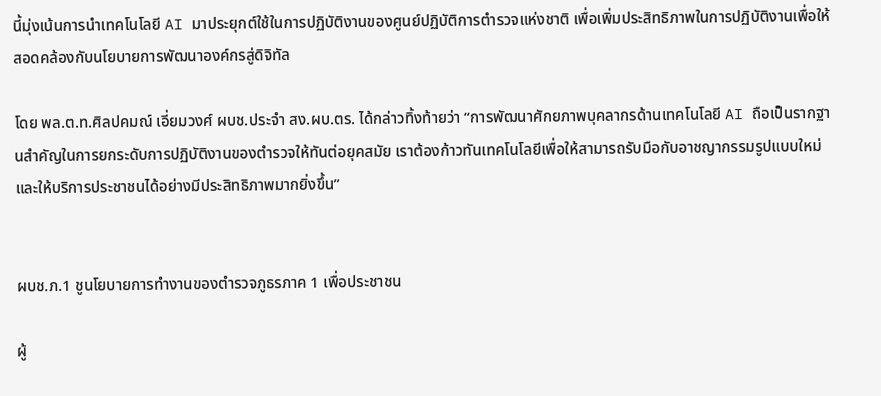นี้มุ่งเน้นการนำเทคโนโลยี AI มาประยุกต์ใช้ในการปฏิบัติงานของศูนย์ปฏิบัติการตำรวจแห่งชาติ เพื่อเพิ่มประสิทธิภาพในการปฏิบัติงานเพื่อให้สอดคล้องกับนโยบายการพัฒนาองค์กรสู่ดิจิทัล

โดย พล.ต.ท.ศิลปคมณ์ เอี่ยมวงศ์ ผบช.ประจำ สง.ผบ.ตร. ได้กล่าวทิ้งท้ายว่า “การพัฒนาศักยภาพบุคลากรด้านเทคโนโลยี AI ถือเป็นรากฐานสำคัญในการยกระดับการปฏิบัติงานของตำรวจให้ทันต่อยุคสมัย เราต้องก้าวทันเทคโนโลยีเพื่อให้สามารถรับมือกับอาชญากรรมรูปแบบใหม่และให้บริการประชาชนได้อย่างมีประสิทธิภาพมากยิ่งขึ้น”


ผบช.ภ.1 ชูนโยบายการทำงานของตำรวจภูธรภาค 1 เพื่อประชาชน

ผู้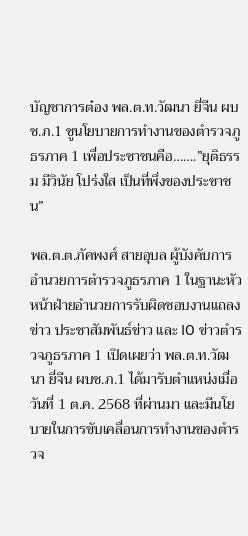บัญชาการต๋อง พล.ต.ท.วัฒนา ยี่จีน ผบช.ภ.1 ชูนโยบายการทำงานของตำรวจภูธรภาค 1 เพื่อประชาชนคือ…….”ยุติธรรม มีวินัย โปร่งใส เป็นที่พึ่งของประชาชน”

พล.ต.ต.ภัคพงศ์ สายอุบล ผู้บังคับการอำนวยการตำรวจภูธรภาค 1 ในฐานะหัวหน้าฝ่ายอำนวยการรับผิดชอบงานแถลงข่าว ประชาสัมพันธ์ข่าว และ IO ข่าวตำรวจภูธรภาค 1 เปิดเผยว่า พล.ต.ท.วัฒนา ยี่จีน ผบช.ภ.1 ได้มารับตำแหน่งเมื่อวันที่ 1 ต.ค. 2568 ที่ผ่านมา และมีนโยบายในการขับเคลื่อนการทำงานของตำรวจ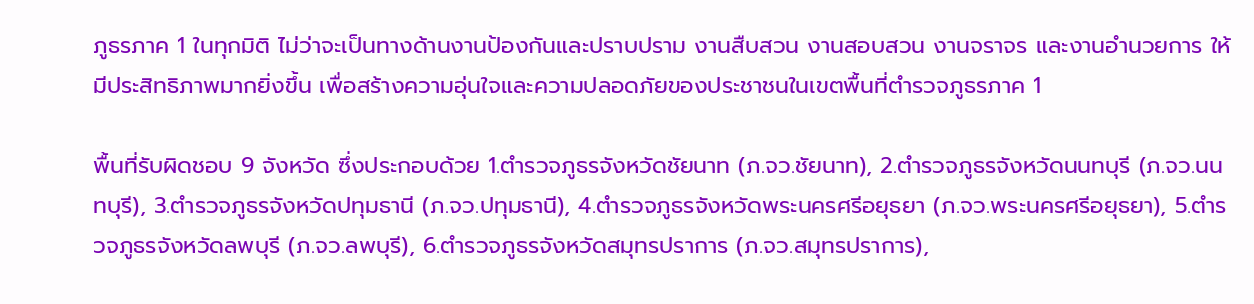ภูธรภาค 1 ในทุกมิติ ไม่ว่าจะเป็นทางด้านงานป้องกันและปราบปราม งานสืบสวน งานสอบสวน งานจราจร และงานอำนวยการ ให้มีประสิทธิภาพมากยิ่งขึ้น เพื่อสร้างความอุ่นใจและความปลอดภัยของประชาชนในเขตพื้นที่ตำรวจภูธรภาค 1

พื้นที่รับผิดชอบ 9 จังหวัด ซึ่งประกอบด้วย 1.ตำรวจภูธรจังหวัดชัยนาท (ภ.จว.ชัยนาท), 2.ตำรวจภูธรจังหวัดนนทบุรี (ภ.จว.นนทบุรี), 3.ตำรวจภูธรจังหวัดปทุมธานี (ภ.จว.ปทุมธานี), 4.ตำรวจภูธรจังหวัดพระนครศรีอยุธยา (ภ.จว.พระนครศรีอยุธยา), 5.ตำรวจภูธรจังหวัดลพบุรี (ภ.จว.ลพบุรี), 6.ตำรวจภูธรจังหวัดสมุทรปราการ (ภ.จว.สมุทรปราการ),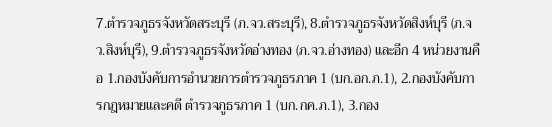7.ตำรวจภูธรจังหวัดสระบุรี (ภ.จว.สระบุรี), 8.ตำรวจภูธรจังหวัดสิงห์บุรี (ภ.จว.สิงห์บุรี), 9.ตำรวจภูธรจังหวัดอ่างทอง (ภ.จว.อ่างทอง) และอีก 4 หน่วยงานคือ 1.กองบังคับการอำนวยการตำรวจภูธรภาค 1 (บก.อก.ภ.1), 2.กองบังคับการกฎหมายและคดี ตำรวจภูธรภาค 1 (บก.กค.ภ.1), 3.กอง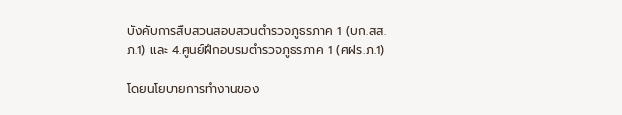บังคับการสืบสวนสอบสวนตำรวจภูธรภาค 1 (บก.สส.ภ.1) และ 4.ศูนย์ฝึกอบรมตำรวจภูธรภาค 1 (ศฝร.ภ.1)

โดยนโยบายการทำงานของ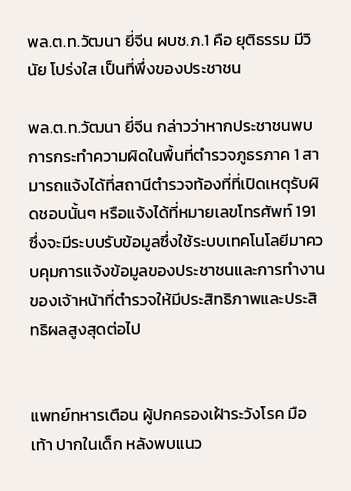พล.ต.ท.วัฒนา ยี่จีน ผบช.ภ.1 คือ ยุติธรรม มีวินัย โปร่งใส เป็นที่พึ่งของประชาชน

พล.ต.ท.วัฒนา ยี่จีน กล่าวว่าหากประชาชนพบการกระทำความผิดในพื้นที่ตำรวจภูธรภาค 1 สามารถแจ้งได้ที่สถานีตำรวจท้องที่ที่เปิดเหตุรับผิดชอบนั้นๆ หรือแจ้งได้ที่หมายเลขโทรศัพท์ 191 ซึ่งจะมีระบบรับข้อมูลซึ่งใช้ระบบเทคโนโลยีมาควบคุมการแจ้งข้อมูลของประชาชนและการทำงานของเจ้าหน้าที่ตำรวจให้มีประสิทธิภาพและประสิทธิผลสูงสุดต่อไป


แพทย์ทหารเตือน ผู้ปกครองเฝ้าระวังโรค มือ เท้า ปากในเด็ก หลังพบแนว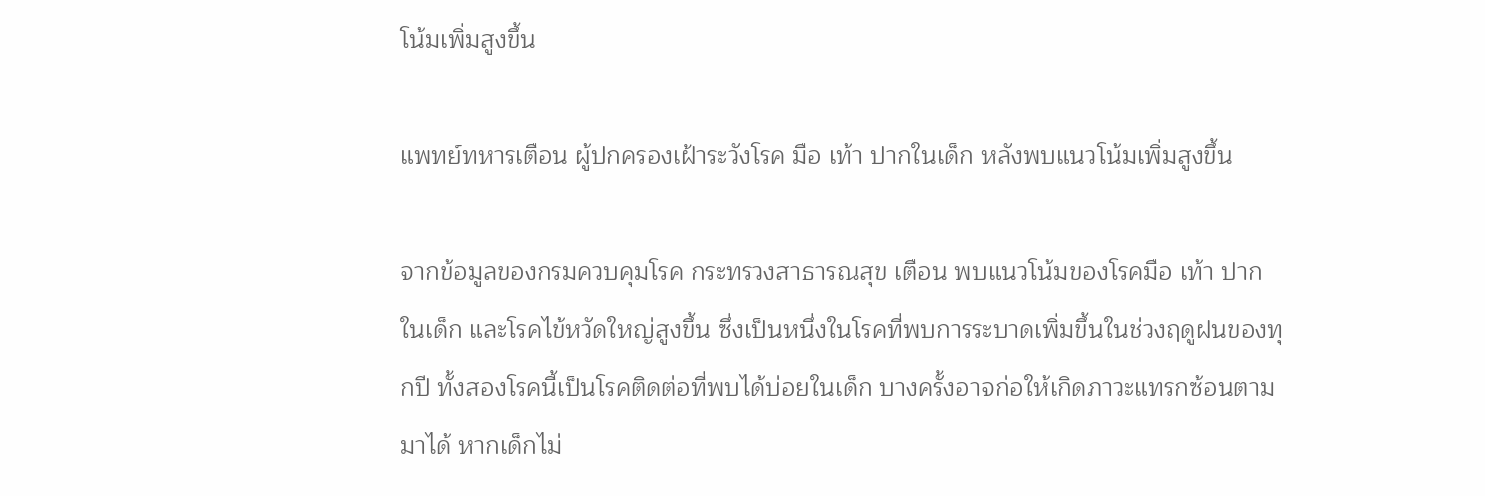โน้มเพิ่มสูงขึ้น

แพทย์ทหารเตือน ผู้ปกครองเฝ้าระวังโรค มือ เท้า ปากในเด็ก หลังพบแนวโน้มเพิ่มสูงขึ้น

จากข้อมูลของกรมควบคุมโรค กระทรวงสาธารณสุข เตือน พบแนวโน้มของโรคมือ เท้า ปาก ในเด็ก และโรคไข้หวัดใหญ่สูงขึ้น ซึ่งเป็นหนึ่งในโรคที่พบการระบาดเพิ่มขึ้นในช่วงฤดูฝนของทุกปี ทั้งสองโรคนี้เป็นโรคติดต่อที่พบได้บ่อยในเด็ก บางครั้งอาจก่อให้เกิดภาวะแทรกซ้อนตามมาได้ หากเด็กไม่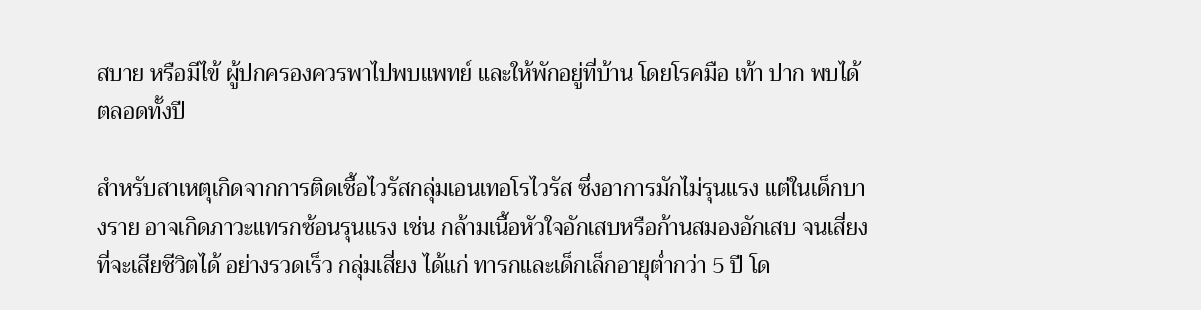สบาย หรือมีไข้ ผู้ปกครองควรพาไปพบแพทย์ และให้พักอยู่ที่บ้าน โดยโรคมือ เท้า ปาก พบได้ตลอดทั้งปี

สำหรับสาเหตุเกิดจากการติดเชื้อไวรัสกลุ่มเอนเทอโรไวรัส ซึ่งอาการมักไม่รุนแรง แต่ในเด็กบางราย อาจเกิดภาวะแทรกซ้อนรุนแรง เช่น กล้ามเนื้อหัวใจอักเสบหรือก้านสมองอักเสบ จนเสี่ยงที่จะเสียชีวิตได้ อย่างรวดเร็ว กลุ่มเสี่ยง ได้แก่ ทารกและเด็กเล็กอายุต่ำกว่า 5 ปี โด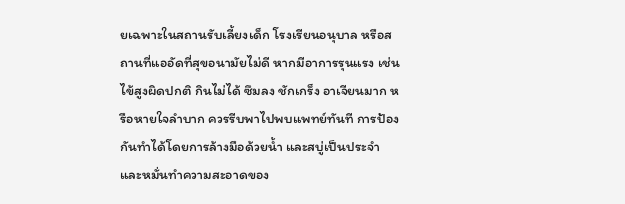ยเฉพาะในสถานรับเลี้ยงเด็ก โรงเรียนอนุบาล หรือสถานที่แออัดที่สุขอนามัยไม่ดี หากมีอาการรุนแรง เช่น ไข้สูงผิดปกติ กินไม่ได้ ซึมลง ชักเกร็ง อาเจียนมาก หรือหายใจลำบาก ควรรีบพาไปพบแพทย์ทันที การป้องกันทำได้โดยการล้างมือด้วยน้ำ และสบู่เป็นประจำ และหมั่นทำความสะอาดของ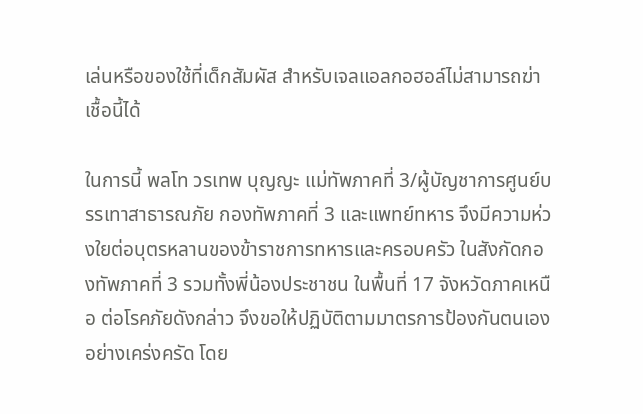เล่นหรือของใช้ที่เด็กสัมผัส สำหรับเจลแอลกอฮอล์ไม่สามารถฆ่าเชื้อนี้ได้

ในการนี้ พลโท วรเทพ บุญญะ แม่ทัพภาคที่ 3/ผู้บัญชาการศูนย์บรรเทาสาธารณภัย กองทัพภาคที่ 3 และแพทย์ทหาร จึงมีความห่วงใยต่อบุตรหลานของข้าราชการทหารและครอบครัว ในสังกัดกองทัพภาคที่ 3 รวมทั้งพี่น้องประชาชน ในพื้นที่ 17 จังหวัดภาคเหนือ ต่อโรคภัยดังกล่าว จึงขอให้ปฏิบัติตามมาตรการป้องกันตนเองอย่างเคร่งครัด โดย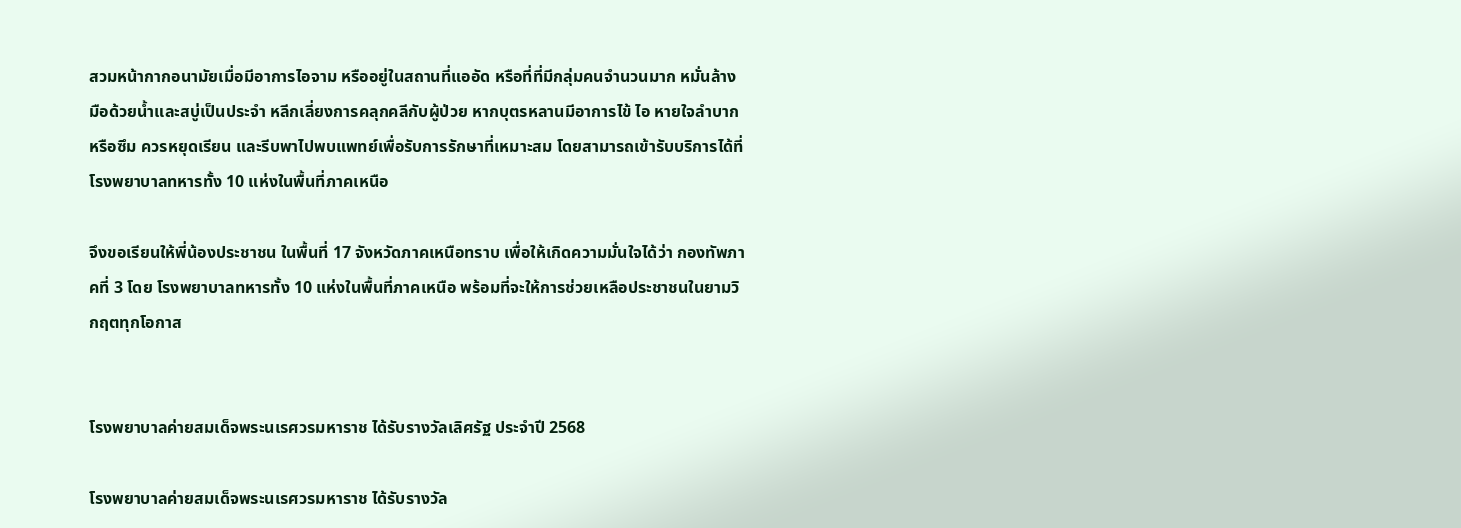สวมหน้ากากอนามัยเมื่อมีอาการไอจาม หรืออยู่ในสถานที่แออัด หรือที่ที่มีกลุ่มคนจำนวนมาก หมั่นล้างมือด้วยน้ำและสบู่เป็นประจำ หลีกเลี่ยงการคลุกคลีกับผู้ป่วย หากบุตรหลานมีอาการไข้ ไอ หายใจลำบาก หรือซึม ควรหยุดเรียน และรีบพาไปพบแพทย์เพื่อรับการรักษาที่เหมาะสม โดยสามารถเข้ารับบริการได้ที่โรงพยาบาลทหารทั้ง 10 แห่งในพื้นที่ภาคเหนือ

จึงขอเรียนให้พี่น้องประชาชน ในพื้นที่ 17 จังหวัดภาคเหนือทราบ เพื่อให้เกิดความมั่นใจได้ว่า กองทัพภาคที่ 3 โดย โรงพยาบาลทหารทั้ง 10 แห่งในพื้นที่ภาคเหนือ พร้อมที่จะให้การช่วยเหลือประชาชนในยามวิกฤตทุกโอกาส


โรงพยาบาลค่ายสมเด็จพระนเรศวรมหาราช ได้รับรางวัลเลิศรัฐ ประจำปี 2568

โรงพยาบาลค่ายสมเด็จพระนเรศวรมหาราช ได้รับรางวัล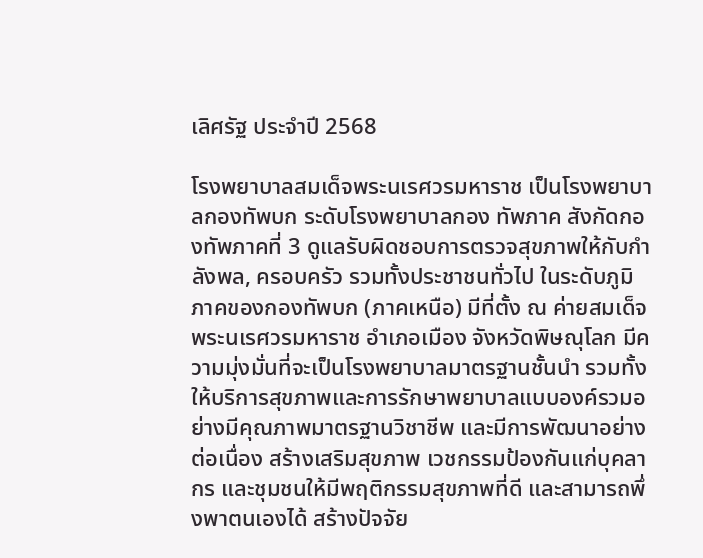เลิศรัฐ ประจำปี 2568

โรงพยาบาลสมเด็จพระนเรศวรมหาราช เป็นโรงพยาบาลกองทัพบก ระดับโรงพยาบาลกอง ทัพภาค สังกัดกองทัพภาคที่ 3 ดูแลรับผิดชอบการตรวจสุขภาพให้กับกำลังพล, ครอบครัว รวมทั้งประชาชนทั่วไป ในระดับภูมิภาคของกองทัพบก (ภาคเหนือ) มีที่ตั้ง ณ ค่ายสมเด็จพระนเรศวรมหาราช อำเภอเมือง จังหวัดพิษณุโลก มีความมุ่งมั่นที่จะเป็นโรงพยาบาลมาตรฐานชั้นนำ รวมทั้งให้บริการสุขภาพและการรักษาพยาบาลแบบองค์รวมอย่างมีคุณภาพมาตรฐานวิชาชีพ และมีการพัฒนาอย่างต่อเนื่อง สร้างเสริมสุขภาพ เวชกรรมป้องกันแก่บุคลากร และชุมชนให้มีพฤติกรรมสุขภาพที่ดี และสามารถพึ่งพาตนเองได้ สร้างปัจจัย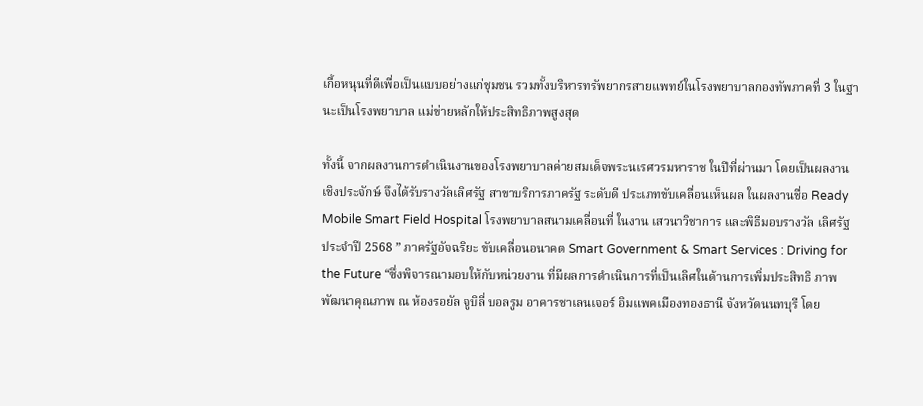เกื้อหนุนที่ดีเพื่อเป็นแบบอย่างแก่ชุมชน รวมทั้งบริหารทรัพยากรสายแพทย์ในโรงพยาบาลกองทัพภาคที่ 3 ในฐานะเป็นโรงพยาบาล แม่ข่ายหลักให้ประสิทธิภาพสูงสุด

ทั้งนี้ จากผลงานการดำเนินงานของโรงพยาบาลค่ายสมเด็จพระนเรศวรมหาราช ในปีที่ผ่านมา โดยเป็นผลงานเชิงประจักษ์ จึงได้รับรางวัลเลิศรัฐ สาขาบริการภาครัฐ ระดับดี ประเภทขับเคลื่อนเห็นผล ในผลงานชื่อ Ready Mobile Smart Field Hospital โรงพยาบาลสนามเคลื่อนที่ ในงาน เสวนาวิชาการ และพิธีมอบรางวัล เลิศรัฐ ประจำปี 2568 ” ภาครัฐอัจฉริยะ ขับเคลื่อนอนาคต Smart Government & Smart Services : Driving for the Future “ซึ่งพิจารณามอบให้กับหน่วยงาน ที่มีผลการดำเนินการที่เป็นเลิศในด้านการเพิ่มประสิทธิ ภาพ พัฒนาคุณภาพ ณ ห้องรอยัล จูบิลี่ บอลรูม อาคารชาเลนเจอร์ อิมแพคเมืองทองธานี จังหวัดนนทบุรี โดย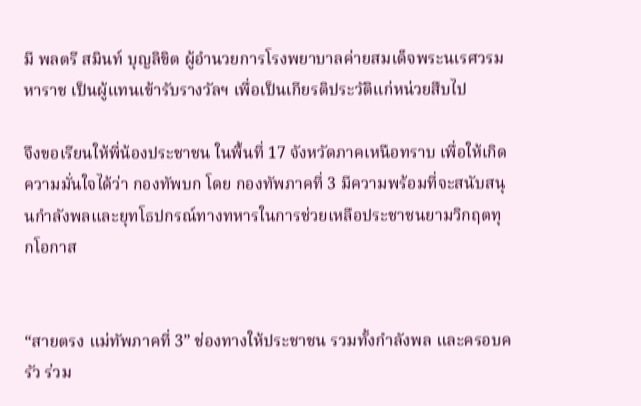มี พลตรี สมินท์ บุญลิขิต ผู้อำนวยการโรงพยาบาลค่ายสมเด็จพระนเรศวรมหาราช เป็นผู้แทนเข้ารับรางวัลฯ เพื่อเป็นเกียรติประวัติแก่หน่วยสืบไป

จึงขอเรียนให้พี่น้องประชาชน ในพื้นที่ 17 จังหวัดภาคเหนือทราบ เพื่อให้เกิดความมั่นใจได้ว่า กองทัพบก โดย กองทัพภาคที่ 3 มีความพร้อมที่จะสนับสนุนกำลังพลและยุทโธปกรณ์ทางทหารในการช่วยเหลือประชาชนยามวิกฤตทุกโอกาส


“สายตรง แม่ทัพภาคที่ 3” ช่องทางให้ประชาชน รวมทั้งกำลังพล และครอบครัว ร่วม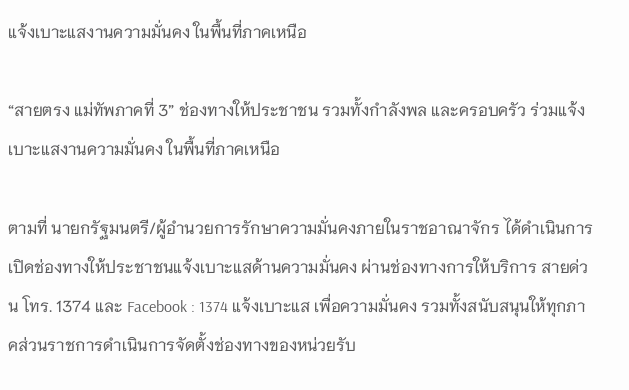แจ้งเบาะแสงานความมั่นคง ในพื้นที่ภาคเหนือ

“สายตรง แม่ทัพภาคที่ 3” ช่องทางให้ประชาชน รวมทั้งกำลังพล และครอบครัว ร่วมแจ้งเบาะแสงานความมั่นคง ในพื้นที่ภาคเหนือ

ตามที่ นายกรัฐมนตรี/ผู้อำนวยการรักษาความมั่นคงภายในราชอาณาจักร ได้ดำเนินการเปิดช่องทางให้ประชาชนแจ้งเบาะแสด้านความมั่นคง ผ่านช่องทางการให้บริการ สายด่วน โทร. 1374 และ Facebook : 1374 แจ้งเบาะแส เพื่อความมั่นคง รวมทั้งสนับสนุนให้ทุกภาคส่วนราชการดำเนินการจัดตั้งช่องทางของหน่วยรับ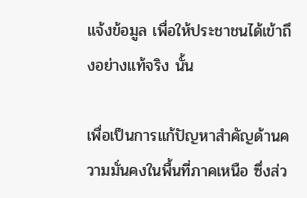แจ้งข้อมูล เพื่อให้ประชาชนได้เข้าถึงอย่างแท้จริง นั้น

เพื่อเป็นการแก้ปัญหาสำคัญด้านความมั่นคงในพื้นที่ภาคเหนือ ซึ่งส่ว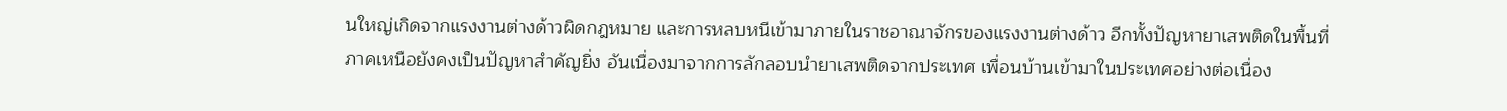นใหญ่เกิดจากแรงงานต่างด้าวผิดกฎหมาย และการหลบหนีเข้ามาภายในราชอาณาจักรของแรงงานต่างด้าว อีกทั้งปัญหายาเสพติดในพื้นที่ภาคเหนือยังคงเป็นปัญหาสำคัญยิ่ง อันเนื่องมาจากการลักลอบนำยาเสพติดจากประเทศ เพื่อนบ้านเข้ามาในประเทศอย่างต่อเนื่อง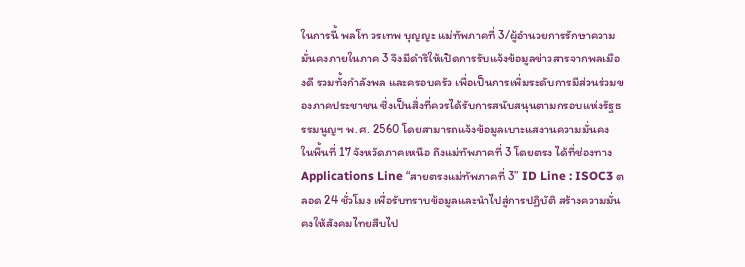ในการนี้ พลโท วรเทพ บุญญะ แม่ทัพภาคที่ 3/ผู้อำนวยการรักษาความมั่นคงภายในภาค 3 จึงมีดำริให้เปิดการรับแจ้งข้อมูลข่าวสารจากพลเมืองดี รวมทั้งกำลังพล และครอบครัว เพื่อเป็นการเพิ่มระดับการมีส่วนร่วมของภาคประชาชน ซึ่งเป็นสิ่งที่ควรได้รับการสนับสนุนตามกรอบแห่งรัฐธรรมนูญฯ พ.ศ. 2560 โดยสามารถแจ้งข้อมูลเบาะแสงานความมั่นคง ในพื้นที่ 17 จังหวัดภาคเหนือ ถึงแม่ทัพภาคที่ 3 โดยตรง ได้ที่ช่องทาง Applications Line “สายตรงแม่ทัพภาคที่ 3” ID Line : ISOC3 ตลอด 24 ชั่วโมง เพื่อรับทราบข้อมูลและนำไปสู่การปฏิบัติ สร้างความมั่นคงให้สังคมไทยสืบไป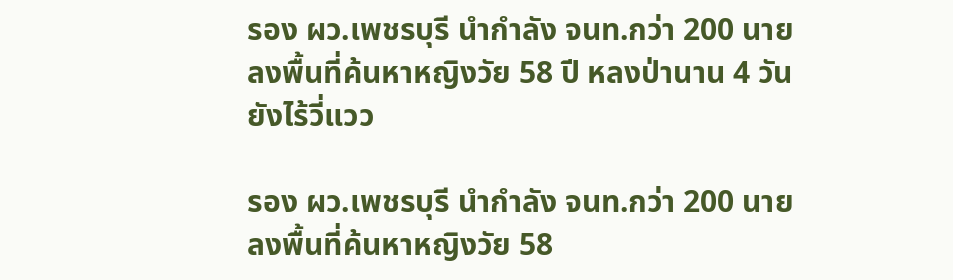รอง ผว.เพชรบุรี นำกำลัง จนท.กว่า 200 นาย ลงพื้นที่ค้นหาหญิงวัย 58 ปี หลงป่านาน 4 วัน ยังไร้วี่แวว

รอง ผว.เพชรบุรี นำกำลัง จนท.กว่า 200 นาย ลงพื้นที่ค้นหาหญิงวัย 58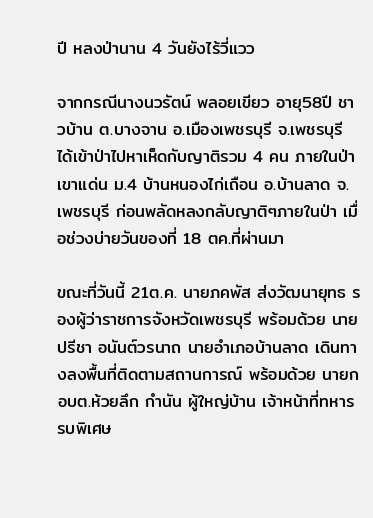ปี หลงป่านาน 4 วันยังไร้วี่แวว

จากกรณีนางนวรัตน์ พลอยเขียว อายุ58ปี ชาวบ้าน ต.บางจาน อ.เมืองเพชรบุรี จ.เพชรบุรี ได้เข้าป่าไปหาเห็ดกับญาติรวม 4 คน ภายในป่าเขาแด่น ม.4 บ้านหนองไก่เถือน อ.บ้านลาด จ.เพชรบุรี ก่อนพลัดหลงกลับญาติๆภายในป่า เมื่อช่วงบ่ายวันของที่ 18 ตค.ที่ผ่านมา

ขณะที่วันนี้ 21ต.ค. นายภคพัส ส่งวัฒนายุทธ รองผู้ว่าราชการจังหวัดเพชรบุรี พร้อมด้วย นายปรีชา อนันต์วรนาถ นายอำเภอบ้านลาด เดินทางลงพื้นที่ติดตามสถานการณ์ พร้อมด้วย นายกอบต.ห้วยลึก กำนัน ผู้ใหญ่บ้าน เจ้าหน้าที่ทหารรบพิเศษ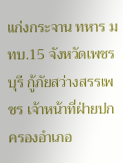แก่งกระจาน ทหาร มทบ.15 จังหวัดเพชรบุรี กู้ภัยสว่างสรรเพชร เจ้าหน้าที่ฝ่ายปกครองอำเภอ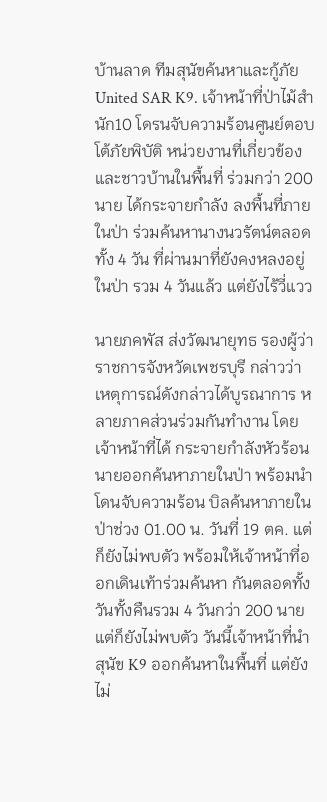บ้านลาด ทีมสุนัขค้นหาและกู้ภัย United SAR K9. เจ้าหน้าที่ป่าไม้สำนัก10 โดรนจับความร้อนศูนย์ตอบโต้ภัยพิบัติ หน่วยงานที่เกี่ยวข้อง และชาวบ้านในพื้นที่ ร่วมกว่า 200 นาย ได้กระจายกำลัง ลงพื้นที่ภายในป่า ร่วมค้นหานางนวรัตน์ตลอดทั้ง 4 วัน ที่ผ่านมาที่ยังคงหลงอยู่ในป่า รวม 4 วันแล้ว แต่ยังไร้วี่แวว

นายภคพัส ส่งวัฒนายุทธ รองผู้ว่าราชการจังหวัดเพชรบุรี กล่าวว่า เหตุการณ์ดังกล่าวได้บูรณาการ หลายภาคส่วนร่วมกันทำงาน โดยเจ้าหน้าที่ได้ กระจายกำลังหัวร้อนนายออกค้นหาภายในป่า พร้อมนำโดนจับความร้อน บิลค้นหาภายในป่าช่วง 01.00 น. วันที่ 19 ตค. แต่ก็ยังไม่พบตัว พร้อมให้เจ้าหน้าที่ออกเดินเท้าร่วมค้นหา กันตลอดทั้งวันทั้งคืนรวม 4 วันกว่า 200 นาย แต่ก็ยังไม่พบตัว วันนี้เจ้าหน้าที่นำสุนัข K9 ออกค้นหาในพื้นที่ แต่ยังไม่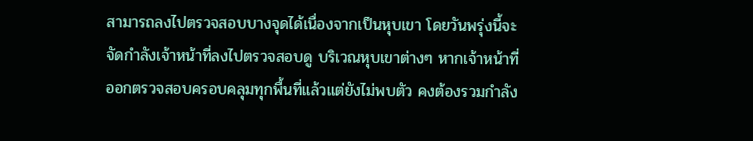สามารถลงไปตรวจสอบบางจุดได้เนื่องจากเป็นหุบเขา โดยวันพรุ่งนี้จะจัดกำลังเจ้าหน้าที่ลงไปตรวจสอบดู บริเวณหุบเขาต่างๆ หากเจ้าหน้าที่ออกตรวจสอบครอบคลุมทุกพื้นที่แล้วแต่ยังไม่พบตัว คงต้องรวมกำลัง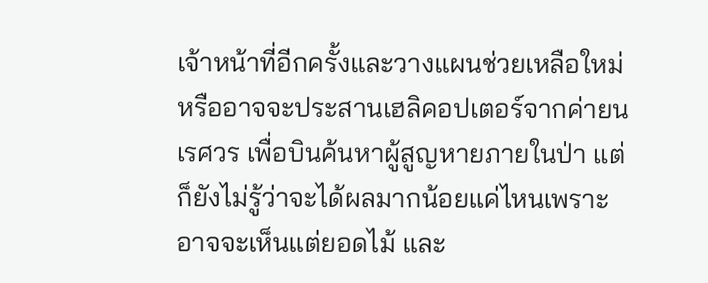เจ้าหน้าที่อีกครั้งและวางแผนช่วยเหลือใหม่ หรืออาจจะประสานเฮลิคอปเตอร์จากค่ายนเรศวร เพื่อบินค้นหาผู้สูญหายภายในป่า แต่ก็ยังไม่รู้ว่าจะได้ผลมากน้อยแค่ไหนเพราะอาจจะเห็นแต่ยอดไม้ และ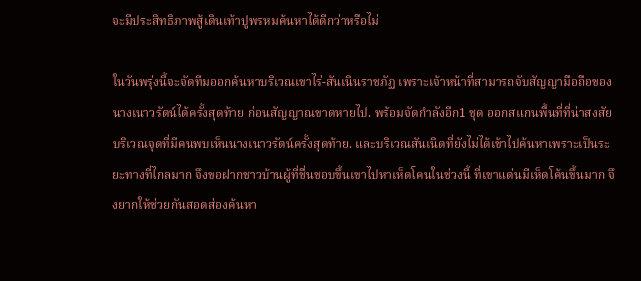จะมีประสิทธิภาพสู้เดินเท้าปูพรหมค้นหาได้ดีกว่าหรือไม่

ในวันพรุ่งนี้จะจัดทีมออกค้นหาบริเวณเขาไร่-สันเนินราชภัฏ เพราะเจ้าหน้าที่สามารถจับสัญญามือถือของนางเนาวรัตน์ได้ครั้งสุดท้าย ก่อนสัญญาณขาดหายไป. พร้อมจัดกำลังอีก1 ชุด ออกสแกนพื้นที่ที่น่าสงสัย บริเวณจุดที่มีคนพบเห็นนางเนาวรัตน์ครั้งสุดท้าย. และบริเวณสันเนิดที่ยังไม่ได้เข้าไปค้นหาเพราะเป็นระยะทางที่ไกลมาก จึงขอฝากชาวบ้านผู้ที่ชื่นชอบขึ้นเขาไปหาเห็ดโคนในช่วงนี้ ที่เขาแด่นมีเห็ดโค้นขึ้นมาก จึงยากให้ช่วยกันสอดส่องค้นหา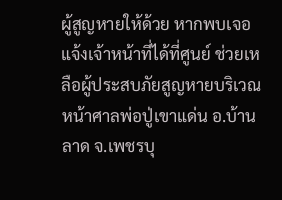ผู้สูญหายให้ด้วย หากพบเจอแจ้งเจ้าหน้าที่ได้ที่ศูนย์ ช่วยเหลือผู้ประสบภัยสูญหายบริเวณหน้าศาลพ่อปู่เขาแด่น อ.บ้านลาด จ.เพชรบุ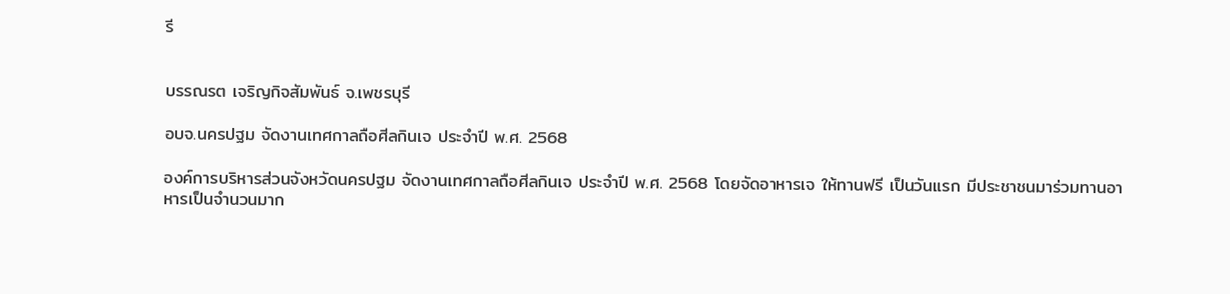รี


บรรณรต เจริญกิจสัมพันธ์ จ.เพชรบุรี

อบจ.นครปฐม จัดงานเทศกาลถือศีลกินเจ ประจำปี พ.ศ. 2568

องค์การบริหารส่วนจังหวัดนครปฐม จัดงานเทศกาลถือศีลกินเจ ประจำปี พ.ศ. 2568 โดยจัดอาหารเจ ให้ทานฟรี เป็นวันแรก มีประชาชนมาร่วมทานอาหารเป็นจำนวนมาก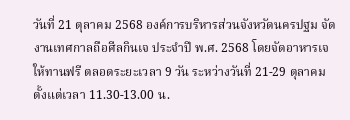วันที่ 21 ตุลาคม 2568 องค์การบริหารส่วนจังหวัดนครปฐม จัดงานเทศกาลถือศีลกินเจ ประจำปี พ.ศ. 2568 โดยจัดอาหารเจ ให้ทานฟรี ตลอดระยะเวลา 9 วัน ระหว่างวันที่ 21-29 ตุลาคม ตั้งแต่เวลา 11.30-13.00 น.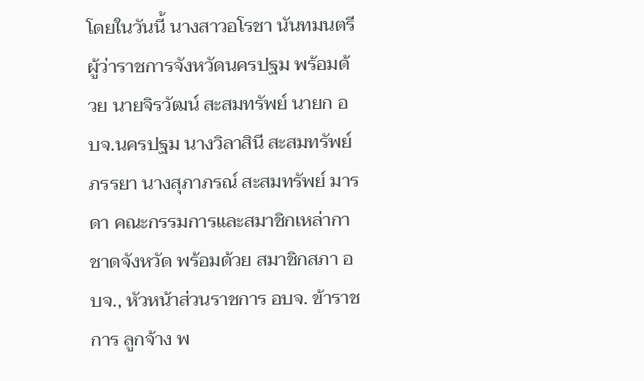โดยในวันนี้ นางสาวอโรชา นันทมนตรี ผู้ว่าราชการจังหวัดนครปฐม พร้อมด้วย นายจิรวัฒน์ สะสมทรัพย์ นายก อบจ.นครปฐม นางวิลาสินี สะสมทรัพย์ ภรรยา นางสุภาภรณ์ สะสมทรัพย์ มารดา คณะกรรมการและสมาชิกเหล่ากาชาดจังหวัด พร้อมด้วย สมาชิกสภา อบจ., หัวหน้าส่วนราชการ อบจ. ข้าราชการ ลูกจ้าง พ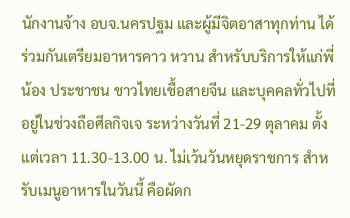นักงานจ้าง อบจ.นครปฐม และผู้มีจิตอาสาทุกท่าน ได้ร่วมกันเตรียมอาหารคาว หวาน สำหรับบริการให้แก่พี่น้อง ประชาชน ชาวไทยเชื้อสายจีน และบุคคลทั่วไปที่อยู่ในช่วงถือศีลกิจเจ ระหว่างวันที่ 21-29 ตุลาคม ตั้งแต่เวลา 11.30-13.00 น. ไม่เว้นวันหยุดราชการ สำหรับเมนูอาหารในวันนี้ คือผัดก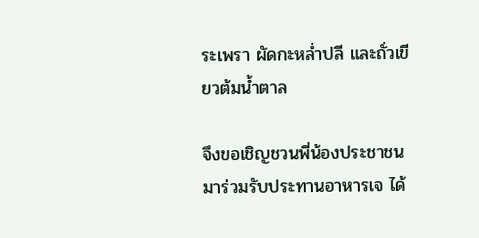ระเพรา ผัดกะหล่ำปลี และถั่วเขียวต้มน้ำตาล

จึงขอเชิญชวนพี่น้องประชาชน มาร่วมรับประทานอาหารเจ ได้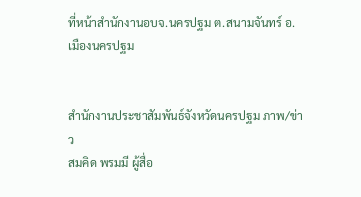ที่หน้าสำนักงานอบจ.นครปฐม ต.สนามจันทร์ อ.เมืองนครปฐม


สำนักงานประชาสัมพันธ์จังหวัดนครปฐม ภาพ/ข่าว
สมคิด พรมมี ผู้สื่อ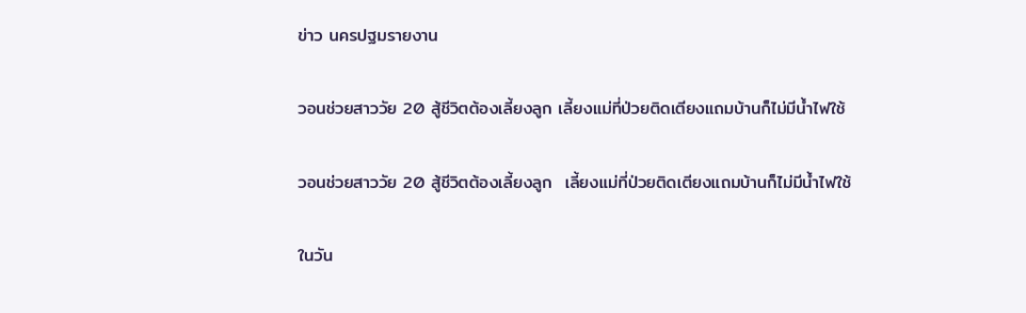ข่าว นครปฐมรายงาน

วอนช่วยสาววัย 20 สู้ชีวิตต้องเลี้ยงลูก เลี้ยงแม่ที่ป่วยติดเตียงแถมบ้านก็ไม่มีน้ำไฟใช้

วอนช่วยสาววัย 20 สู้ชีวิตต้องเลี้ยงลูก  เลี้ยงแม่ที่ป่วยติดเตียงแถมบ้านก็ไม่มีน้ำไฟใช้

ในวัน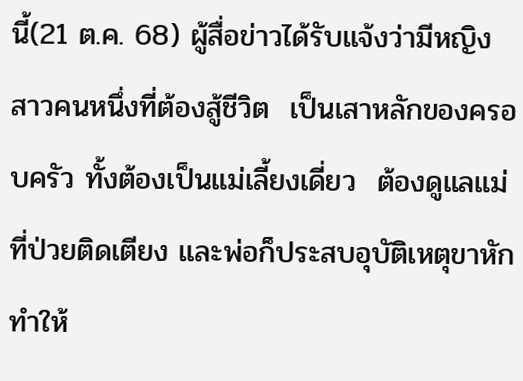นี้(21 ต.ค. 68) ผู้สื่อข่าวได้รับแจ้งว่ามีหญิงสาวคนหนึ่งที่ต้องสู้ชีวิต  เป็นเสาหลักของครอบครัว ทั้งต้องเป็นแม่เลี้ยงเดี่ยว  ต้องดูแลแม่ที่ป่วยติดเตียง และพ่อก็ประสบอุบัติเหตุขาหักทำให้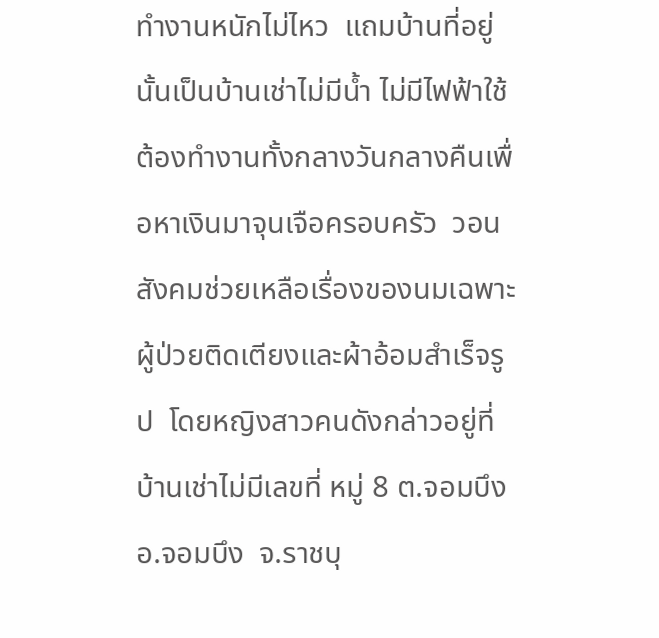ทำงานหนักไม่ไหว  แถมบ้านที่อยู่นั้นเป็นบ้านเช่าไม่มีน้ำ ไม่มีไฟฟ้าใช้  ต้องทำงานทั้งกลางวันกลางคืนเพื่อหาเงินมาจุนเจือครอบครัว  วอนสังคมช่วยเหลือเรื่องของนมเฉพาะผู้ป่วยติดเตียงและผ้าอ้อมสำเร็จรูป  โดยหญิงสาวคนดังกล่าวอยู่ที่บ้านเช่าไม่มีเลขที่ หมู่ 8 ต.จอมบึง  อ.จอมบึง  จ.ราชบุ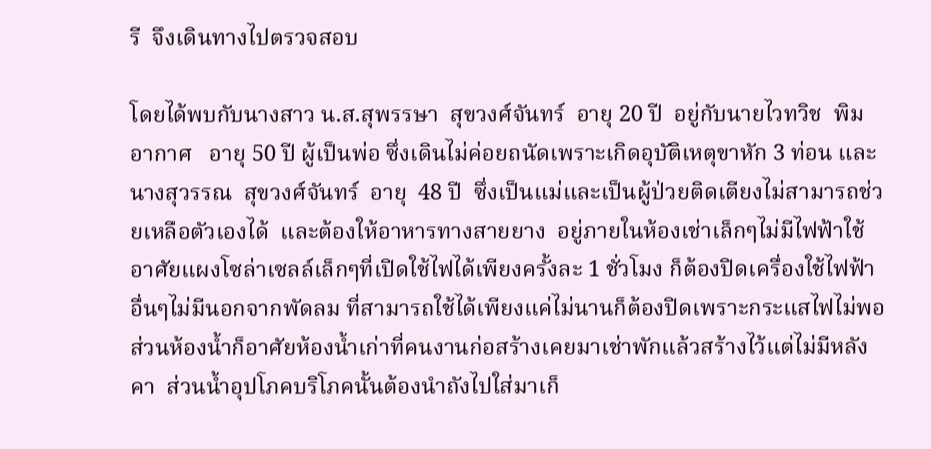รี  จึงเดินทางไปตรวจสอบ

โดยได้พบกับนางสาว น.ส.สุพรรษา  สุขวงศ์จันทร์  อายุ 20 ปี  อยู่กับนายไวทวิช  พิมอากาศ   อายุ 50 ปี ผู้เป็นพ่อ ซึ่งเดินไม่ค่อยถนัดเพราะเกิดอุบัติเหตุขาหัก 3 ท่อน และ นางสุวรรณ  สุขวงศ์จันทร์  อายุ  48 ปี  ซึ่งเป็นแม่และเป็นผู้ป่วยติดเตียงไม่สามารถช่วยเหลือตัวเองได้  และต้องให้อาหารทางสายยาง  อยู่ภายในห้องเช่าเล็กๆไม่มีไฟฟ้าใช้อาศัยแผงโซล่าเซลล์เล็กๆที่เปิดใช้ไฟได้เพียงครั้งละ 1 ชั่วโมง ก็ต้องปิดเครื่องใช้ไฟฟ้าอื่นๆไม่มีนอกจากพัดลม ที่สามารถใช้ได้เพียงแค่ไม่นานก็ต้องปิดเพราะกระแสไฟไม่พอ  ส่วนห้องน้ำก็อาศัยห้องน้ำเก่าที่คนงานก่อสร้างเคยมาเช่าพักแล้วสร้างไว้แต่ไม่มีหลังคา  ส่วนน้ำอุปโภคบริโภคนั้นต้องนำถังไปใส่มาเก็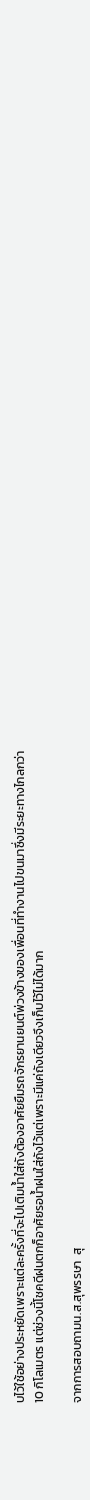บไว้ใช้อย่างประหยัดเพราะแต่ละครั้งที่จะไปเติมน้ำใส่ถังต้องอาศัยยืมรถจักรยานยนต์พ่วงข้างของเพื่อนที่ทำงานไปขนมาซึ่งมีระยะทางไกลกว่า 10 กิโลเมตร แต่ช่วงนี้โชคดีฝนตกก็อาศัยรอน้ำฝนใส่ถังไว้แต่เพราะมีแค่ถังเดียวจึงเก็บไว้ไม่ได้มาก

จากการสอบถามน.ส.สุพรรษา  สุ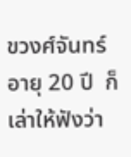ขวงศ์จันทร์  อายุ 20 ปี  ก็เล่าให้ฟังว่า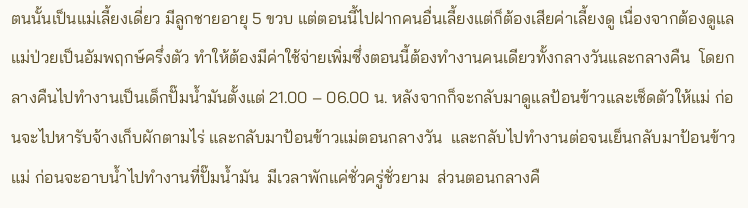ตนนั้นเป็นแม่เลี้ยงเดี่ยว มีลูกชายอายุ 5 ขวบ แต่ตอนนี้ไปฝากคนอื่นเลี้ยงแต่ก็ต้องเสียค่าเลี้ยงดู เนื่องจากต้องดูแลแม่ป่วยเป็นอัมพฤกษ์ครึ่งตัว ทำให้ต้องมีค่าใช้จ่ายเพิ่มซึ่งตอนนี้ต้องทำงานคนเดียวทั้งกลางวันและกลางคืน  โดยกลางคืนไปทำงานเป็นเด็กปั๊มน้ำมันตั้งแต่ 21.00 – 06.00 น. หลังจากก็จะกลับมาดูแลป้อนข้าวและเช็ดตัวให้แม่ ก่อนจะไปหารับจ้างเก็บผักตามไร่ และกลับมาป้อนข้าวแม่ตอนกลางวัน  และกลับไปทำงานต่อจนเย็นกลับมาป้อนข้าวแม่ ก่อนจะอาบน้ำไปทำงานที่ปั๊มน้ำมัน  มีเวลาพักแค่ชั่วครู่ชั่วยาม  ส่วนตอนกลางคื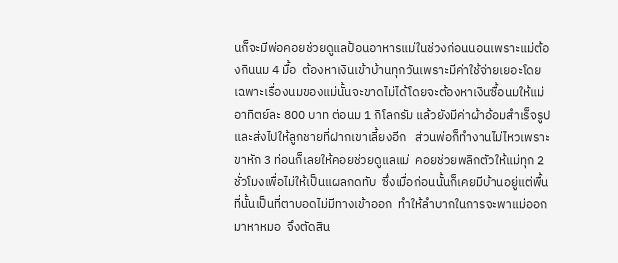นก็จะมีพ่อคอยช่วยดูแลป้อนอาหารแม่ในช่วงก่อนนอนเพราะแม่ต้องกินนม 4 มื้อ  ต้องหาเงินเข้าบ้านทุกวันเพราะมีค่าใช้จ่ายเยอะโดยเฉพาะเรื่องนมของแม่นั้นจะขาดไม่ได้โดยจะต้องหาเงินซื้อนมให้แม่อาทิตย์ละ 800 บาท ต่อนม 1 กิโลกรัม แล้วยังมีค่าผ้าอ้อมสำเร็จรูป และส่งไปให้ลูกชายที่ฝากเขาเลี้ยงอีก   ส่วนพ่อก็ทำงานไม่ไหวเพราะขาหัก 3 ท่อนก็เลยให้คอยช่วยดูแลแม่  คอยช่วยพลิกตัวให้แม่ทุก 2 ชั่วโมงเพื่อไม่ให้เป็นแผลกดทับ  ซึ่งเมื่อก่อนนั้นก็เคยมีบ้านอยู่แต่พื้นที่นั้นเป็นที่ตาบอดไม่มีทางเข้าออก  ทำให้ลำบากในการจะพาแม่ออกมาหาหมอ  จึงตัดสิน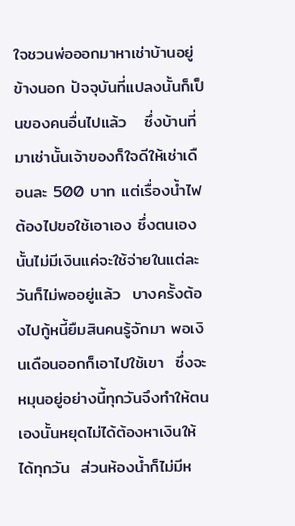ใจชวนพ่อออกมาหาเช่าบ้านอยู่ข้างนอก ปัจจุบันที่แปลงนั้นก็เป็นของคนอื่นไปแล้ว   ซึ่งบ้านที่มาเช่านั้นเจ้าของก็ใจดีให้เช่าเดือนละ 500 บาท แต่เรื่องน้ำไฟต้องไปขอใช้เอาเอง ซึ่งตนเองนั้นไม่มีเงินแค่จะใช้จ่ายในแต่ละวันก็ไม่พออยู่แล้ว  บางครั้งต้องไปกู้หนี้ยืมสินคนรู้จักมา พอเงินเดือนออกก็เอาไปใช้เขา  ซึ่งจะหมุนอยู่อย่างนี้ทุกวันจึงทำให้ตนเองนั้นหยุดไม่ได้ต้องหาเงินให้ได้ทุกวัน  ส่วนห้องน้ำก็ไม่มีห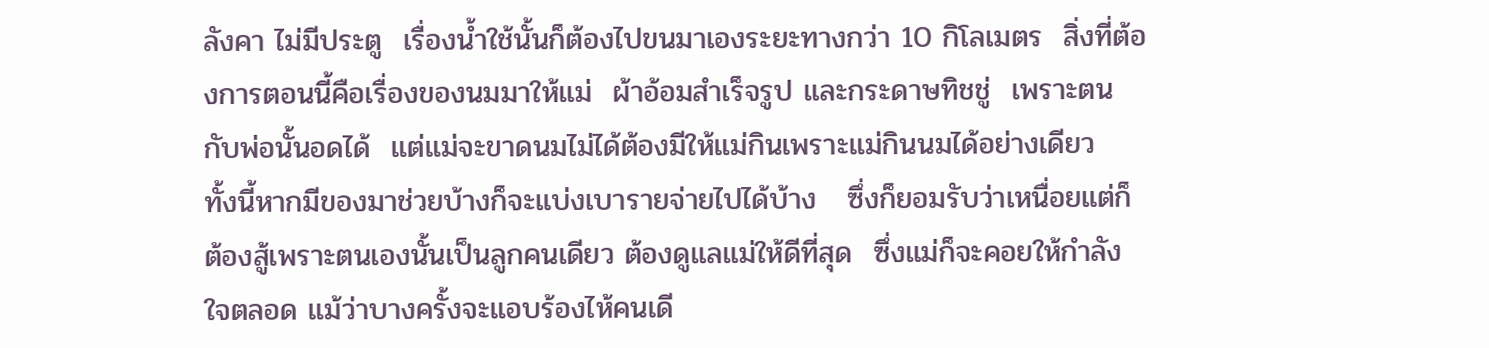ลังคา ไม่มีประตู  เรื่องน้ำใช้นั้นก็ต้องไปขนมาเองระยะทางกว่า 10 กิโลเมตร  สิ่งที่ต้องการตอนนี้คือเรื่องของนมมาให้แม่  ผ้าอ้อมสำเร็จรูป และกระดาษทิชชู่  เพราะตนกับพ่อนั้นอดได้  แต่แม่จะขาดนมไม่ได้ต้องมีให้แม่กินเพราะแม่กินนมได้อย่างเดียว  ทั้งนี้หากมีของมาช่วยบ้างก็จะแบ่งเบารายจ่ายไปได้บ้าง   ซึ่งก็ยอมรับว่าเหนื่อยแต่ก็ต้องสู้เพราะตนเองนั้นเป็นลูกคนเดียว ต้องดูแลแม่ให้ดีที่สุด  ซึ่งแม่ก็จะคอยให้กำลังใจตลอด แม้ว่าบางครั้งจะแอบร้องไห้คนเดี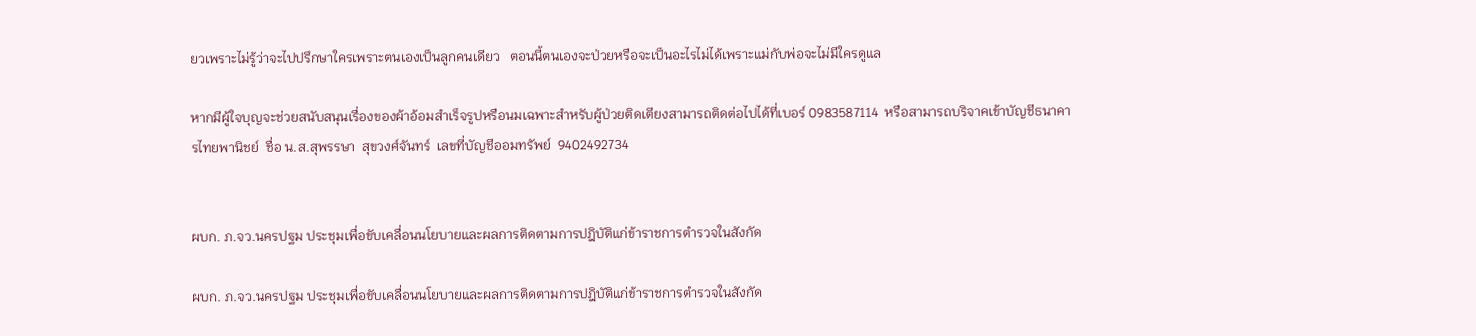ยวเพราะไม่รู้ว่าจะไปปรึกษาใครเพราะตนเองเป็นลูกคนเดียว   ตอนนี้ตนเองจะป่วยหรือจะเป็นอะไรไม่ได้เพราะแม่กับพ่อจะไม่มีใครดูแล

หากมีผู้ใจบุญจะช่วยสนับสนุนเรื่องของผ้าอ้อมสำเร็จรูปหรือนมเฉพาะสำหรับผู้ป่วยติดเตียงสามารถติดต่อไปได้ที่เบอร์ 0983587114  หรือสามารถบริจาคเข้าบัญชีธนาคารไทยพานิชย์  ชื่อ น.ส.สุพรรษา  สุขวงศ์จันทร์  เลขที่บัญชีออมทรัพย์  9402492734


ผบก. ภ.จว.นครปฐม ประชุมเพื่อขับเคลื่อนนโยบายและผลการติดตามการปฎิบัติแก่ข้าราชการตำรวจในสังกัด

ผบก. ภ.จว.นครปฐม ประชุมเพื่อขับเคลื่อนนโยบายและผลการติดตามการปฎิบัติแก่ข้าราชการตำรวจในสังกัด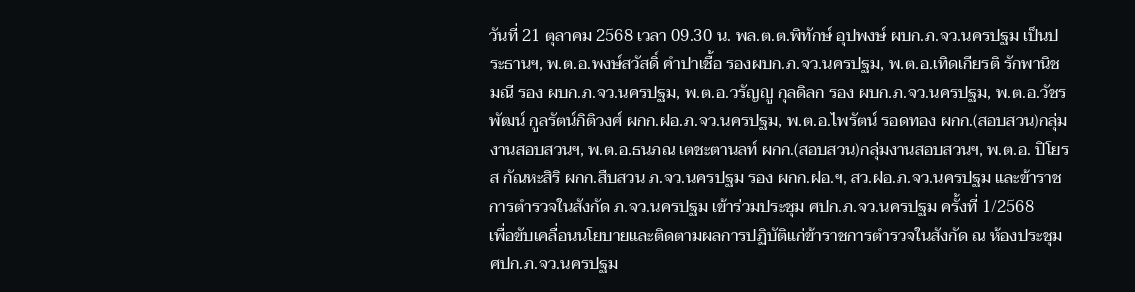วันที่ 21 ตุลาคม 2568 เวลา 09.30 น. พล.ต.ต.พิทักษ์ อุปพงษ์ ผบก.ภ.จว.นครปฐม เป็นประธานฯ, พ.ต.อ.พงษ์สวัสดิ์ คำปาเชื้อ รองผบก.ภ.จว.นครปฐม, พ.ต.อ.เทิดเกียรติ รักพานิชมณี รอง ผบก.ภ.จว.นครปฐม, พ.ต.อ.วรัญญู กุลดิลก รอง ผบก.ภ.จว.นครปฐม, พ.ต.อ.วัชรพัฒน์ กูลรัตน์กิติวงศ์ ผกก.ฝอ.ภ.จว.นครปฐม, พ.ต.อ.ไพรัตน์ รอดทอง ผกก.(สอบสวน)กลุ่มงานสอบสวนฯ, พ.ต.อ.ธนภณ เตชะตานลท์ ผกก.(สอบสวน)กลุ่มงานสอบสวนฯ, พ.ต.อ. ปิโยรส กัณหะสิริ ผกก.สืบสวน ภ.จว.นครปฐม รอง ผกก.ฝอ.ฯ, สว.ฝอ.ภ.จว.นครปฐม และข้าราชการตำรวจในสังกัด ภ.จว.นครปฐม เข้าร่วมประชุม ศปก.ภ.จว.นครปฐม ครั้งที่ 1/2568
เพื่อขับเคลื่อนนโยบายและติดตามผลการปฏิบัติแก่ข้าราชการตำรวจในสังกัด ณ ห้องประชุม ศปก.ภ.จว.นครปฐม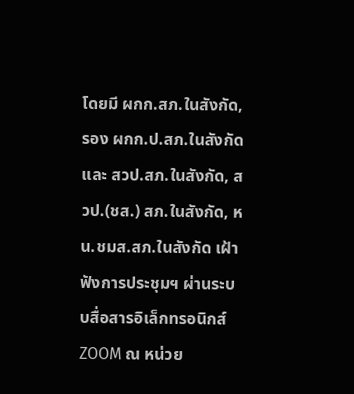โดยมี ผกก.สภ.ในสังกัด, รอง ผกก.ป.สภ.ในสังกัด และ สวป.สภ.ในสังกัด, สวป.(ชส.) สภ.ในสังกัด, หน.ชมส.สภ.ในสังกัด เฝ้าฟังการประชุมฯ ผ่านระบบสื่อสารอิเล็กทรอนิกส์ ZOOM ณ หน่วย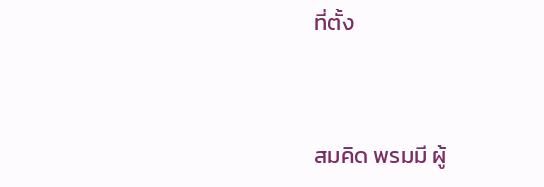ที่ตั้ง


สมคิด พรมมี ผู้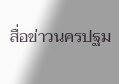สื่อข่าวนครปฐม